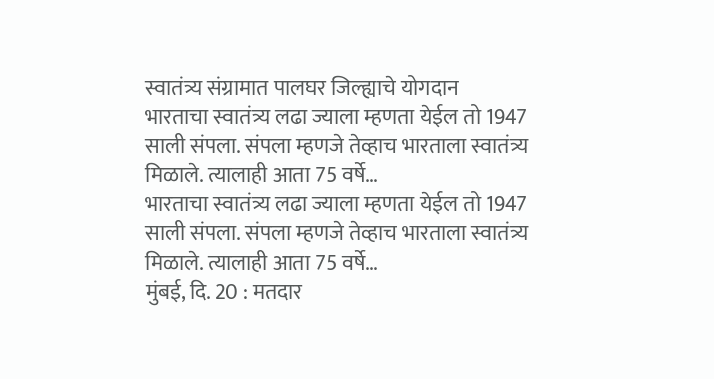स्वातंत्र्य संग्रामात पालघर जिल्ह्याचे योगदान
भारताचा स्वातंत्र्य लढा ज्याला म्हणता येईल तो 1947 साली संपला. संपला म्हणजे तेव्हाच भारताला स्वातंत्र्य मिळाले. त्यालाही आता 75 वर्षे…
भारताचा स्वातंत्र्य लढा ज्याला म्हणता येईल तो 1947 साली संपला. संपला म्हणजे तेव्हाच भारताला स्वातंत्र्य मिळाले. त्यालाही आता 75 वर्षे…
मुंबई, दि. 20 : मतदार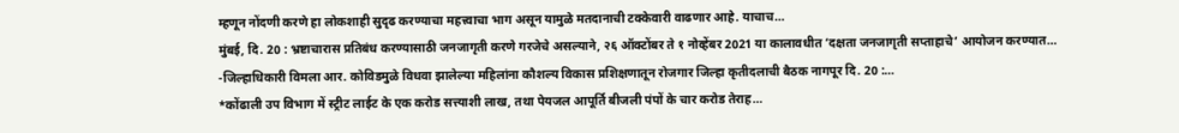म्हणून नोंदणी करणे हा लोकशाही सुदृढ करण्याचा महत्त्वाचा भाग असून यामुळे मतदानाची टक्केवारी वाढणार आहे. याचाच…
मुंबई, दि. 20 : भ्रष्टाचारास प्रतिबंध करण्यासाठी जनजागृती करणे गरजेचे असल्याने, २६ ऑक्टोंबर ते १ नोव्हेंबर 2021 या कालावधीत ‘दक्षता जनजागृती सप्ताहाचे‘ आयोजन करण्यात…
-जिल्हाधिकारी विमला आर. कोविडमुळे विधवा झालेल्या महिलांना कौशल्य विकास प्रशिक्षणातून रोजगार जिल्हा कृतीदलाची बैठक नागपूर दि. 20 :…
*कोंढाली उप विभाग में स्ट्रीट लाईट के एक करोड सत्त्याशी लाख, तथा पेयजल आपूर्ति बीजली पंपों के चार करोड तेराह…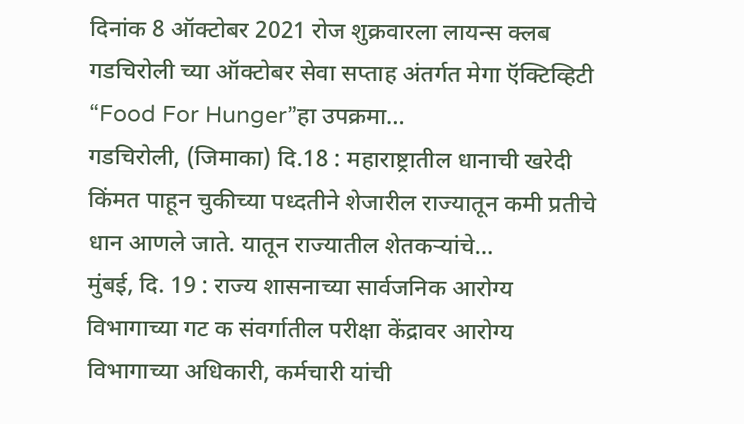दिनांक 8 ऑक्टोबर 2021 रोज शुक्रवारला लायन्स क्लब गडचिरोली च्या ऑक्टोबर सेवा सप्ताह अंतर्गत मेगा ऍक्टिव्हिटी “Food For Hunger”हा उपक्रमा…
गडचिरोली, (जिमाका) दि.18 : महाराष्ट्रातील धानाची खरेदी किंमत पाहून चुकीच्या पध्दतीने शेजारील राज्यातून कमी प्रतीचे धान आणले जाते. यातून राज्यातील शेतकऱ्यांचे…
मुंबई, दि. 19 : राज्य शासनाच्या सार्वजनिक आरोग्य विभागाच्या गट क संवर्गातील परीक्षा केंद्रावर आरोग्य विभागाच्या अधिकारी, कर्मचारी यांची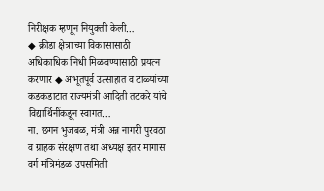निरीक्षक म्हणून नियुक्ती केली…
◆ क्रीडा क्षेत्राच्या विकासासाठी अधिकाधिक निधी मिळवण्यासाठी प्रयत्न करणार ◆ अभूतपूर्व उत्साहात व टाळ्यांच्या कडकडाटात राज्यमंत्री आदिती तटकरे यांचे विद्यार्थिनींकडून स्वागत…
ना. छगन भुजबळ, मंत्री अन्न नागरी पुरवठा व ग्राहक संरक्षण तथा अध्यक्ष इतर मागास वर्ग मंत्रिमंडळ उपसमिती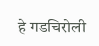हे गडचिरोली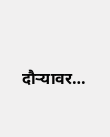दौऱ्यावर…